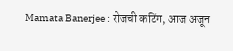Mamata Banerjee : रोजची कटिंग, आज अजून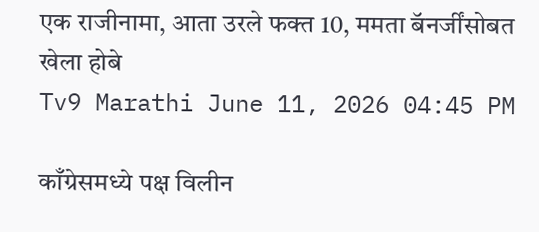एक राजीनामा, आता उरले फक्त 10, ममता बॅनर्जींसोबत खेला होबे
Tv9 Marathi June 11, 2026 04:45 PM

काँग्रेसमध्ये पक्ष विलीन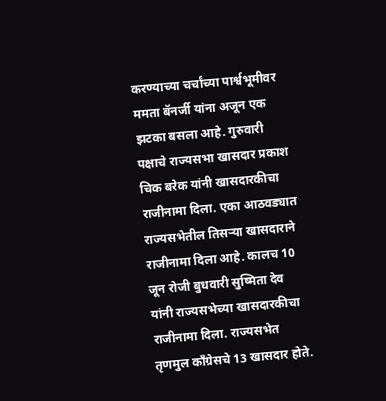करण्याच्या चर्चांच्या पार्श्वभूमीवर ममता बॅनर्जी यांना अजून एक झटका बसला आहे. गुरुवारी पक्षाचे राज्यसभा खासदार प्रकाश चिक बरेक यांनी खासदारकीचा राजीनामा दिला. एका आठवड्यात राज्यसभेतील तिसऱ्या खासदाराने राजीनामा दिला आहे. कालच 10 जून रोजी बुधवारी सुष्मिता देव यांनी राज्यसभेच्या खासदारकीचा राजीनामा दिला. राज्यसभेत तृणमुल काँग्रेसचे 13 खासदार होते.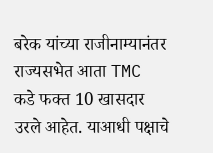बरेक यांच्या राजीनाम्यानंतर राज्यसभेत आता TMC कडे फक्त 10 खासदार उरले आहेत. याआधी पक्षाचे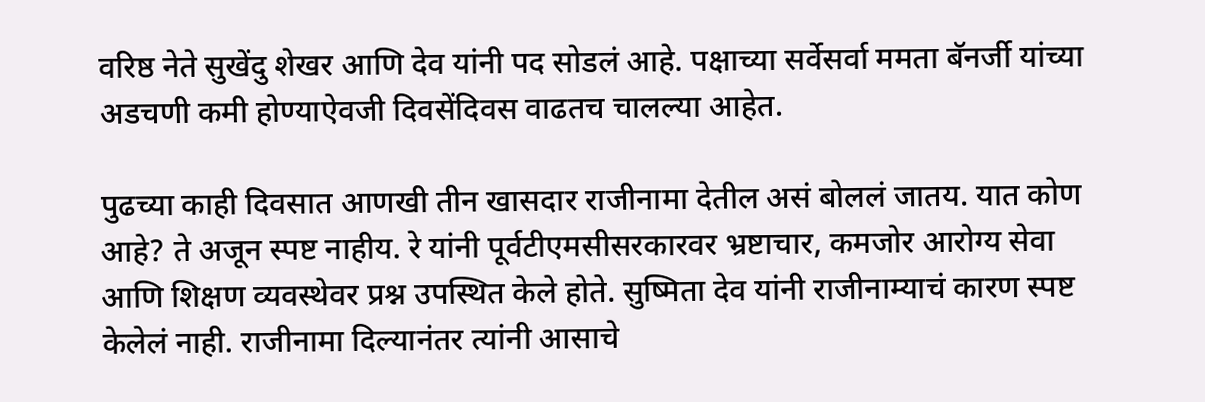वरिष्ठ नेते सुखेंदु शेखर आणि देव यांनी पद सोडलं आहे. पक्षाच्या सर्वेसर्वा ममता बॅनर्जी यांच्या अडचणी कमी होण्याऐवजी दिवसेंदिवस वाढतच चालल्या आहेत.

पुढच्या काही दिवसात आणखी तीन खासदार राजीनामा देतील असं बोललं जातय. यात कोण आहे? ते अजून स्पष्ट नाहीय. रे यांनी पूर्वटीएमसीसरकारवर भ्रष्टाचार, कमजोर आरोग्य सेवा आणि शिक्षण व्यवस्थेवर प्रश्न उपस्थित केले होते. सुष्मिता देव यांनी राजीनाम्याचं कारण स्पष्ट केलेलं नाही. राजीनामा दिल्यानंतर त्यांनी आसाचे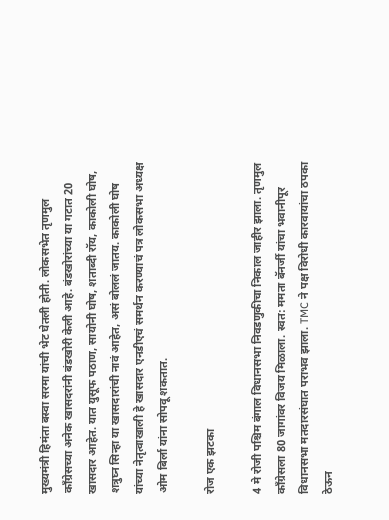मुख्यमंत्री हिमंता बस्वा सरमा यांची भेट घेतली होती. लोकसभेत तृणमुल काँग्रेसच्या अनेक खासदरांनी बंडखोरी केली आहे. बंडखोरांच्या या गटात 20 खासदार आहेत. यात युसूफ पठाण, सायोनी घोष, शताब्दी रॉय, काकोली घोष, शत्रुघ्न सिन्हा या खासदारांची नावं आहेत, असं बोललं जातय. काकोली घोष यांच्या नेतृत्वाखाली हे खासदार एनडीएचं समर्थन करण्याचं पत्र लोकसभा अध्यक्ष ओम बिर्ला यांना सोपवू शकतात.

रोज एक झटका

4 मे रोजी पश्चिम बंगाल विधानसभा निवडणुकीचा निकाल जाहीर झाला. तृणमुल काँग्रेसला 80 जागांवर विजय मिळाला. स्वत: ममता बॅनर्जी यांचा भवानीपूर विधानसभा मतदारसंघात पराभव झाला. TMC ने पक्ष विरोधी कारवायांचा ठपका ठेऊन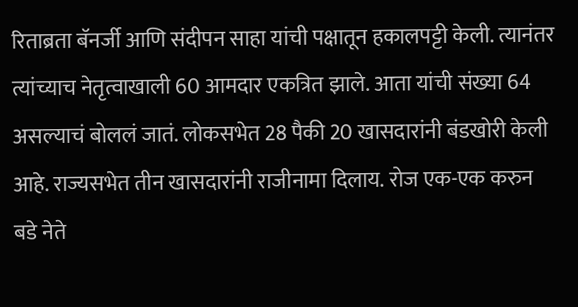रिताब्रता बॅनर्जी आणि संदीपन साहा यांची पक्षातून हकालपट्टी केली. त्यानंतर त्यांच्याच नेतृत्वाखाली 60 आमदार एकत्रित झाले. आता यांची संख्या 64 असल्याचं बोललं जातं. लोकसभेत 28 पैकी 20 खासदारांनी बंडखोरी केली आहे. राज्यसभेत तीन खासदारांनी राजीनामा दिलाय. रोज एक-एक करुन बडे नेते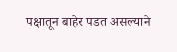पक्षातून बाहेर पडत असल्याने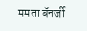ममता बॅनर्जी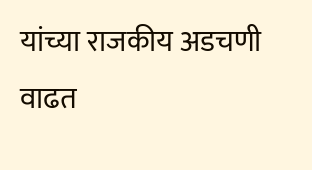यांच्या राजकीय अडचणी वाढत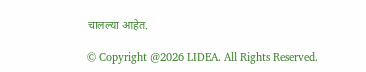चालल्या आहेत.

© Copyright @2026 LIDEA. All Rights Reserved.